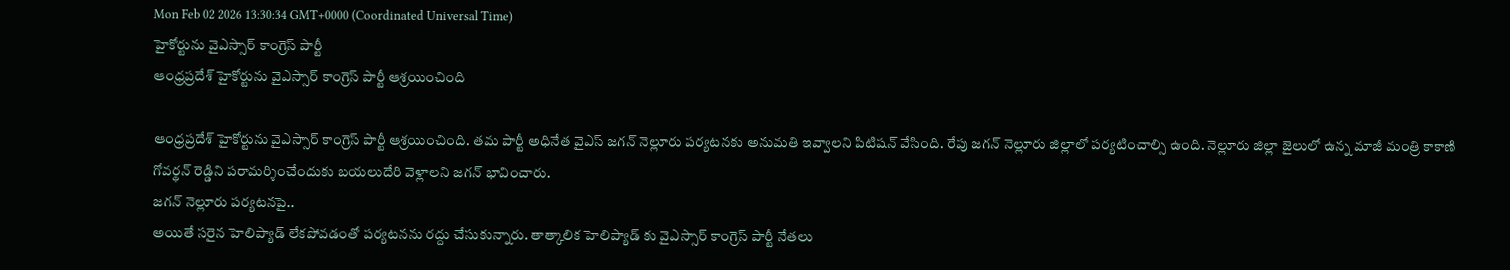Mon Feb 02 2026 13:30:34 GMT+0000 (Coordinated Universal Time)
హైకోర్టును వైఎస్సార్ కాంగ్రెస్ పార్టీ
ఆంధ్రప్రదేశ్ హైకోర్టును వైఎస్సార్ కాంగ్రెస్ పార్టీ ఆశ్రయించింది

ఆంధ్రప్రదేశ్ హైకోర్టును వైఎస్సార్ కాంగ్రెస్ పార్టీ ఆశ్రయించింది. తమ పార్టీ అధినేత వైఎస్ జగన్ నెల్లూరు పర్యటనకు అనుమతి ఇవ్వాలని పిటిషన్ వేసింది. రేపు జగన్ నెల్లూరు జిల్లాలో పర్యటించాల్సి ఉంది. నెల్లూరు జిల్లా జైలులో ఉన్న మాజీ మంత్రి కాకాణి గోవర్థన్ రెడ్డిని పరామర్శించేందుకు బయలుదేరి వెళ్లాలని జగన్ భావించారు.
జగన్ నెల్లూరు పర్యటనపై..
అయితే సరైన హెలిప్యాడ్ లేకపోవడంతో పర్యటనను రద్దు చేసుకున్నారు. తాత్కాలిక హెలిప్యాడ్ కు వైఎస్సార్ కాంగ్రెస్ పార్టీ నేతలు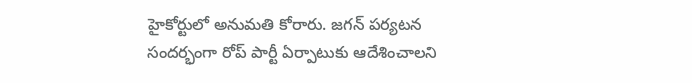హైకోర్టులో అనుమతి కోరారు. జగన్ పర్యటన సందర్భంగా రోప్ పార్టీ ఏర్పాటుకు ఆదేశించాలని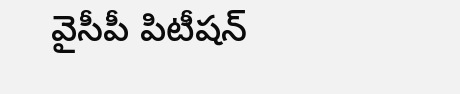వైసీపీ పిటీషన్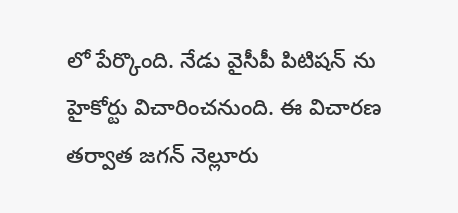లో పేర్కొంది. నేడు వైసీపీ పిటిషన్ ను హైకోర్టు విచారించనుంది. ఈ విచారణ తర్వాత జగన్ నెల్లూరు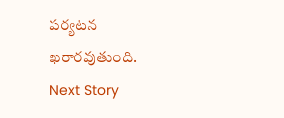పర్యటన ఖరారవుతుంది.
Next Story